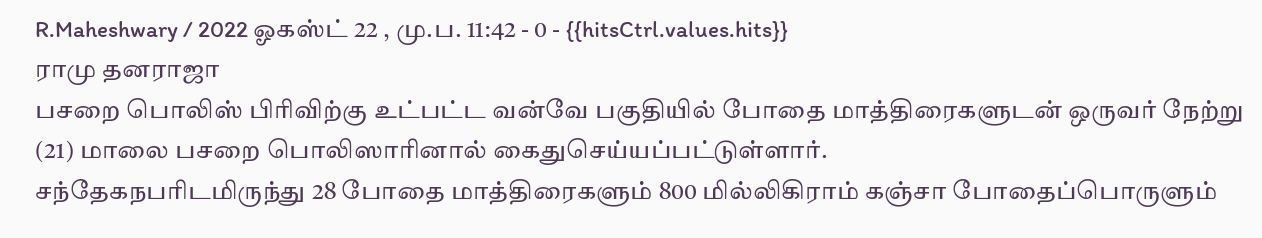R.Maheshwary / 2022 ஓகஸ்ட் 22 , மு.ப. 11:42 - 0 - {{hitsCtrl.values.hits}}
ராமு தனராஜா
பசறை பொலிஸ் பிரிவிற்கு உட்பட்ட வன்வே பகுதியில் போதை மாத்திரைகளுடன் ஒருவர் நேற்று (21) மாலை பசறை பொலிஸாரினால் கைதுசெய்யப்பட்டுள்ளார்.
சந்தேகநபரிடமிருந்து 28 போதை மாத்திரைகளும் 800 மில்லிகிராம் கஞ்சா போதைப்பொருளும்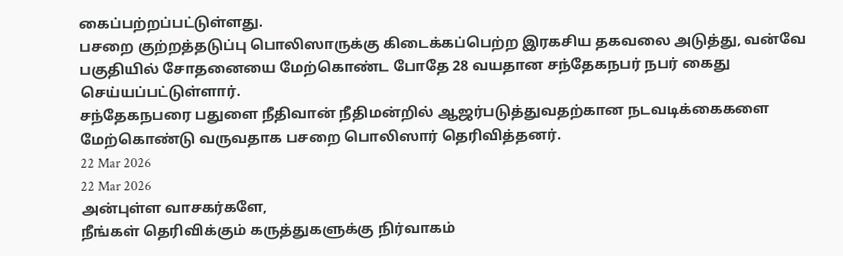கைப்பற்றப்பட்டுள்ளது.
பசறை குற்றத்தடுப்பு பொலிஸாருக்கு கிடைக்கப்பெற்ற இரகசிய தகவலை அடுத்து, வன்வே பகுதியில் சோதனையை மேற்கொண்ட போதே 28 வயதான சந்தேகநபர் நபர் கைது செய்யப்பட்டுள்ளார்.
சந்தேகநபரை பதுளை நீதிவான் நீதிமன்றில் ஆஜர்படுத்துவதற்கான நடவடிக்கைகளை மேற்கொண்டு வருவதாக பசறை பொலிஸார் தெரிவித்தனர்.
22 Mar 2026
22 Mar 2026
அன்புள்ள வாசகர்களே,
நீங்கள் தெரிவிக்கும் கருத்துகளுக்கு நிர்வாகம்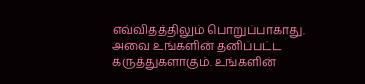எவ்விதத்திலும் பொறுப்பாகாது. அவை உங்களின் தனிப்பட்ட கருத்துகளாகும். உங்களின்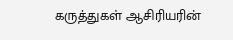கருத்துகள் ஆசிரியரின்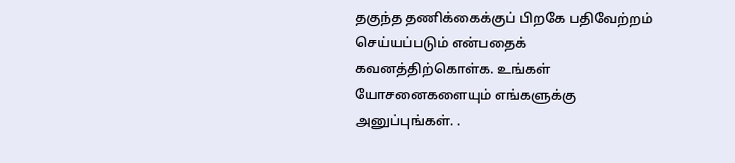தகுந்த தணிக்கைக்குப் பிறகே பதிவேற்றம் செய்யப்படும் என்பதைக் கவனத்திற்கொள்க. உங்கள் யோசனைகளையும் எங்களுக்கு அனுப்புங்கள். .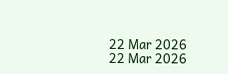22 Mar 2026
22 Mar 2026